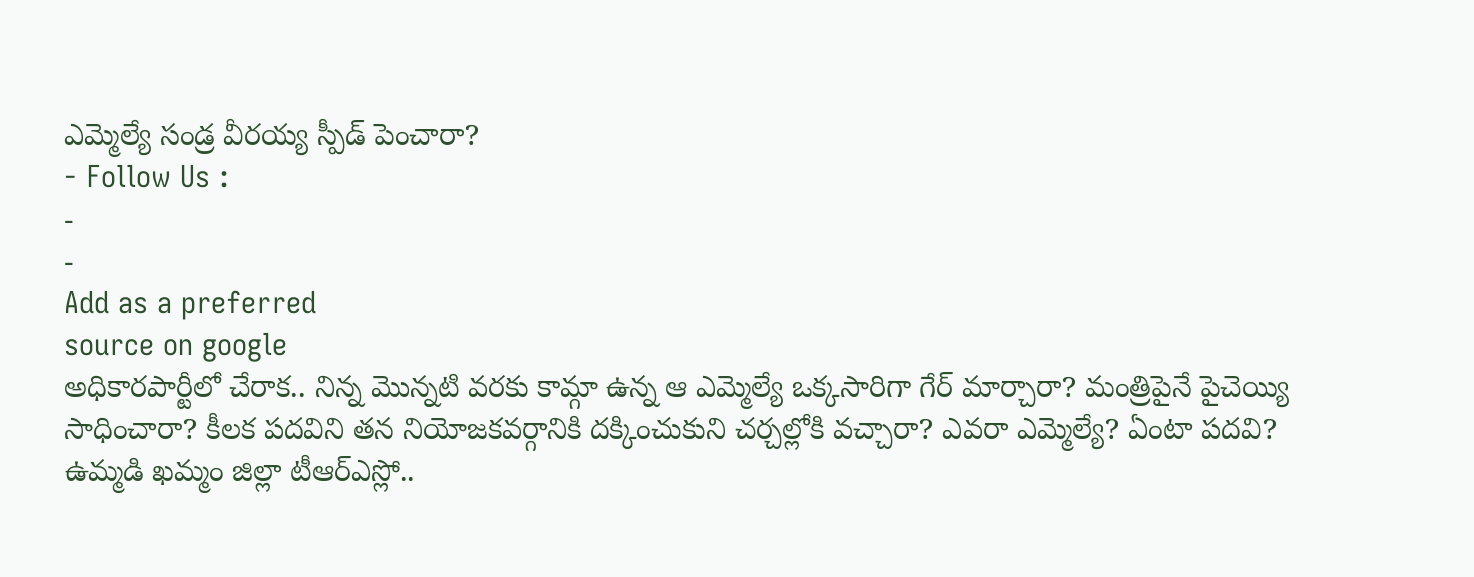ఎమ్మెల్యే సండ్ర వీరయ్య స్పీడ్ పెంచారా?
- Follow Us :
-
-
Add as a preferred
source on google
అధికారపార్టీలో చేరాక.. నిన్న మొన్నటి వరకు కామ్గా ఉన్న ఆ ఎమ్మెల్యే ఒక్కసారిగా గేర్ మార్చారా? మంత్రిపైనే పైచెయ్యి సాధించారా? కీలక పదవిని తన నియోజకవర్గానికి దక్కించుకుని చర్చల్లోకి వచ్చారా? ఎవరా ఎమ్మెల్యే? ఏంటా పదవి?
ఉమ్మడి ఖమ్మం జిల్లా టీఆర్ఎస్లో..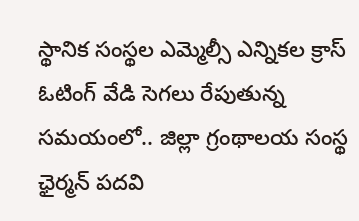స్థానిక సంస్థల ఎమ్మెల్సీ ఎన్నికల క్రాస్ ఓటింగ్ వేడి సెగలు రేపుతున్న సమయంలో.. జిల్లా గ్రంథాలయ సంస్థ ఛైర్మన్ పదవి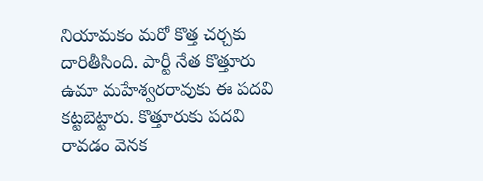నియామకం మరో కొత్త చర్చకు దారితీసింది. పార్టీ నేత కొత్తూరు ఉమా మహేశ్వరరావుకు ఈ పదవి కట్టబెట్టారు. కొత్తూరుకు పదవి రావడం వెనక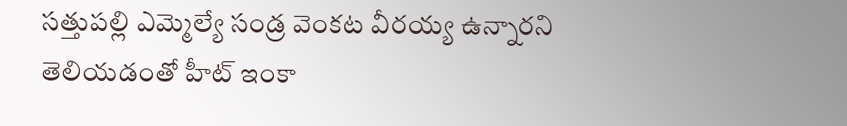సత్తుపల్లి ఎమ్మెల్యే సండ్ర వెంకట వీరయ్య ఉన్నారని తెలియడంతో హీట్ ఇంకా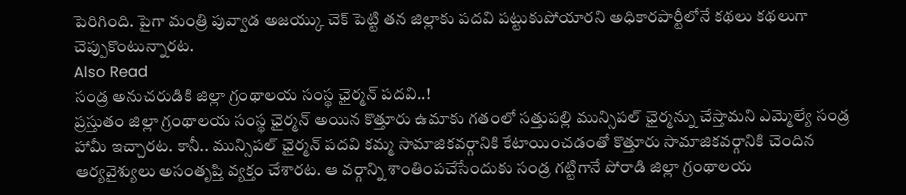పెరిగింది. పైగా మంత్రి పువ్వాడ అజయ్కు చెక్ పెట్టి తన జిల్లాకు పదవి పట్టుకుపోయారని అధికారపార్టీలోనే కథలు కథలుగా చెప్పుకొంటున్నారట.
Also Read
సండ్ర అనుచరుడికి జిల్లా గ్రంథాలయ సంస్థ ఛైర్మన్ పదవి..!
ప్రస్తుతం జిల్లా గ్రంథాలయ సంస్థ ఛైర్మన్ అయిన కొత్తూరు ఉమాకు గతంలో సత్తుపల్లి మున్సిపల్ ఛైర్మన్ను చేస్తామని ఎమ్మెల్యే సండ్ర హామీ ఇచ్చారట. కానీ.. మున్సిపల్ ఛైర్మన్ పదవి కమ్మ సామాజికవర్గానికి కేటాయించడంతో కొత్తూరు సామాజికవర్గానికి చెందిన ఆర్యవైశ్యులు అసంతృప్తి వ్యక్తం చేశారట. ఆ వర్గాన్ని శాంతింపచేసేందుకు సండ్ర గట్టిగానే పోరాడి జిల్లా గ్రంథాలయ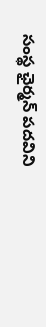సంస్థ ఛైర్మన్ పదవిని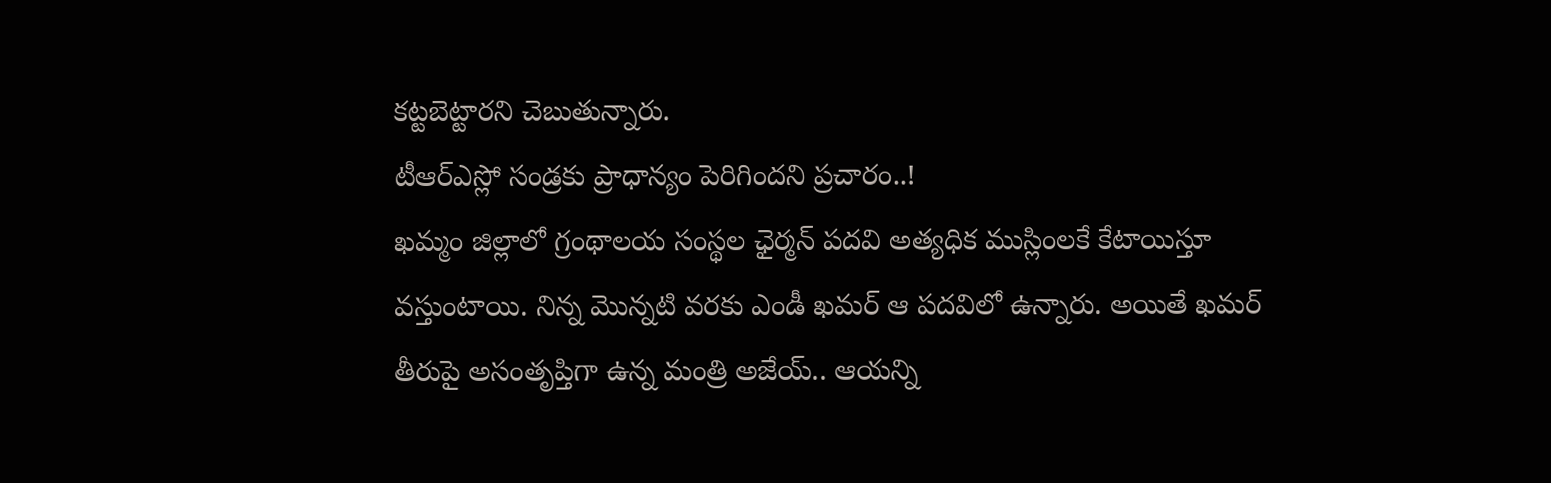కట్టబెట్టారని చెబుతున్నారు.
టీఆర్ఎస్లో సండ్రకు ప్రాధాన్యం పెరిగిందని ప్రచారం..!
ఖమ్మం జిల్లాలో గ్రంథాలయ సంస్థల ఛైర్మన్ పదవి అత్యధిక ముస్లింలకే కేటాయిస్తూ వస్తుంటాయి. నిన్న మొన్నటి వరకు ఎండీ ఖమర్ ఆ పదవిలో ఉన్నారు. అయితే ఖమర్ తీరుపై అసంతృప్తిగా ఉన్న మంత్రి అజేయ్.. ఆయన్ని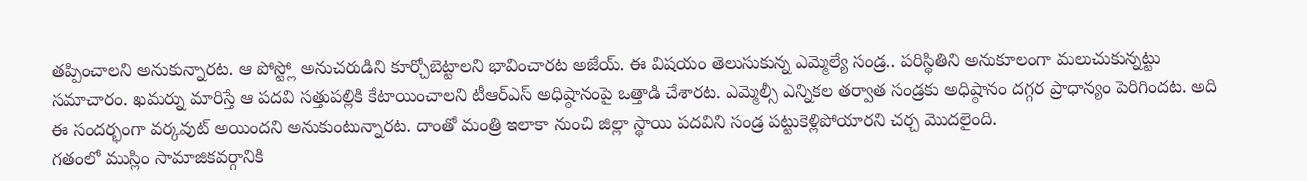తప్పించాలని అనుకున్నారట. ఆ పోస్ట్లో అనుచరుడిని కూర్చోబెట్టాలని భావించారట అజేయ్. ఈ విషయం తెలుసుకున్న ఎమ్మెల్యే సండ్ర.. పరిస్థితిని అనుకూలంగా మలుచుకున్నట్టు సమాచారం. ఖమర్ను మారిస్తే ఆ పదవి సత్తుపల్లికి కేటాయించాలని టీఆర్ఎస్ అధిష్ఠానంపై ఒత్తాడి చేశారట. ఎమ్మెల్సీ ఎన్నికల తర్వాత సండ్రకు అధిష్ఠానం దగ్గర ప్రాధాన్యం పెరిగిందట. అది ఈ సందర్భంగా వర్కవుట్ అయిందని అనుకుంటున్నారట. దాంతో మంత్రి ఇలాకా నుంచి జిల్లా స్థాయి పదవిని సండ్ర పట్టుకెళ్లిపోయారని చర్చ మొదలైంది.
గతంలో ముస్లిం సామాజికవర్గానికి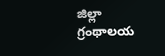జిల్లా గ్రంథాలయ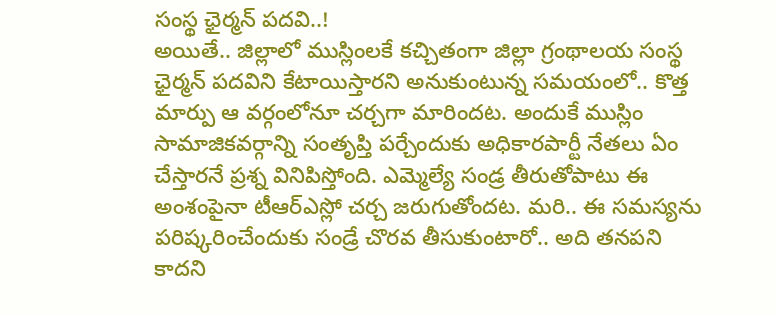సంస్థ ఛైర్మన్ పదవి..!
అయితే.. జిల్లాలో ముస్లింలకే కచ్చితంగా జిల్లా గ్రంథాలయ సంస్థ ఛైర్మన్ పదవిని కేటాయిస్తారని అనుకుంటున్న సమయంలో.. కొత్త మార్పు ఆ వర్గంలోనూ చర్చగా మారిందట. అందుకే ముస్లిం సామాజికవర్గాన్ని సంతృప్తి పర్చేందుకు అధికారపార్టీ నేతలు ఏం చేస్తారనే ప్రశ్న వినిపిస్తోంది. ఎమ్మెల్యే సండ్ర తీరుతోపాటు ఈ అంశంపైనా టీఆర్ఎస్లో చర్చ జరుగుతోందట. మరి.. ఈ సమస్యను పరిష్కరించేందుకు సండ్రే చొరవ తీసుకుంటారో.. అది తనపని కాదని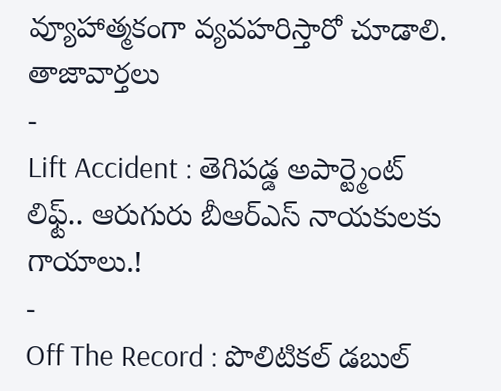వ్యూహాత్మకంగా వ్యవహరిస్తారో చూడాలి.
తాజావార్తలు
-
Lift Accident : తెగిపడ్డ అపార్ట్మెంట్ లిఫ్ట్.. ఆరుగురు బీఆర్ఎస్ నాయకులకు గాయాలు.!
-
Off The Record : పొలిటికల్ డబుల్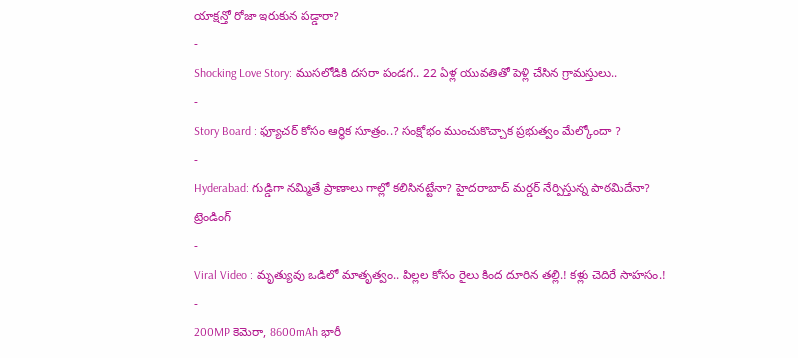యాక్షన్తో రోజా ఇరుకున పడ్డారా?
-
Shocking Love Story: ముసలోడికి దసరా పండగ.. 22 ఏళ్ల యువతితో పెళ్లి చేసిన గ్రామస్తులు..
-
Story Board : ఫ్యూచర్ కోసం ఆర్థిక సూత్రం..? సంక్షోభం ముంచుకొచ్చాక ప్రభుత్వం మేల్కోందా ?
-
Hyderabad: గుడ్డిగా నమ్మితే ప్రాణాలు గాల్లో కలిసినట్టేనా? హైదరాబాద్ మర్డర్ నేర్పిస్తున్న పాఠమిదేనా?
ట్రెండింగ్
-
Viral Video : మృత్యువు ఒడిలో మాతృత్వం.. పిల్లల కోసం రైలు కింద దూరిన తల్లి.! కళ్లు చెదిరే సాహసం.!
-
200MP కెమెరా, 8600mAh భారీ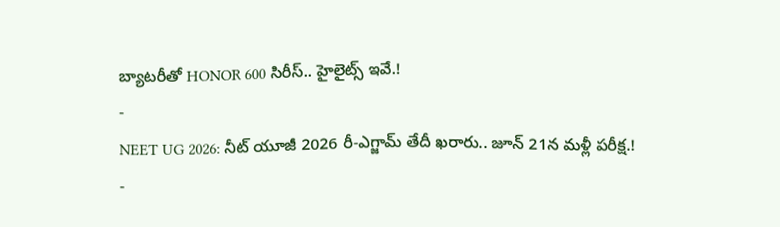బ్యాటరీతో HONOR 600 సిరీస్.. హైలైట్స్ ఇవే.!
-
NEET UG 2026: నీట్ యూజీ 2026 రీ-ఎగ్జామ్ తేదీ ఖరారు.. జూన్ 21న మళ్లీ పరీక్ష.!
-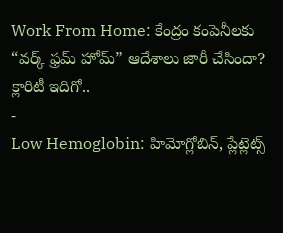Work From Home: కేంద్రం కంపెనీలకు “వర్క్ ఫ్రమ్ హోమ్” ఆదేశాలు జారీ చేసిందా? క్లారిటీ ఇదిగో..
-
Low Hemoglobin: హిమోగ్లోబిన్, ప్లేట్లెట్స్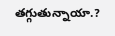తగ్గుతున్నాయా.?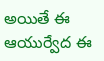అయితే ఈ ఆయుర్వేద ఈ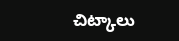చిట్కాలు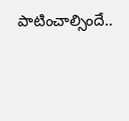పాటించాల్సిందే..